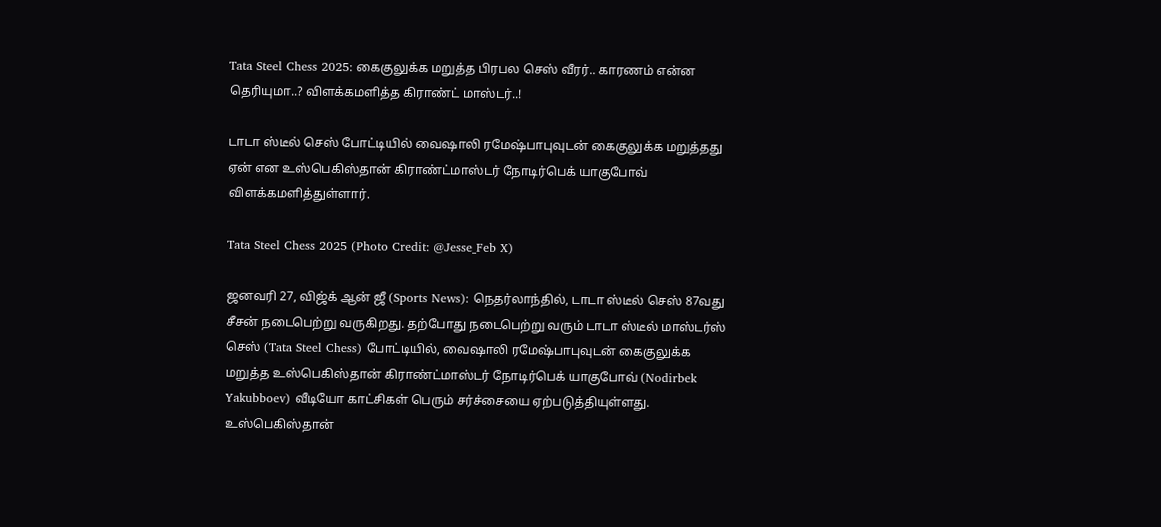Tata Steel Chess 2025: கைகுலுக்க மறுத்த பிரபல செஸ் வீரர்.. காரணம் என்ன தெரியுமா..? விளக்கமளித்த கிராண்ட் மாஸ்டர்..!

டாடா ஸ்டீல் செஸ் போட்டியில் வைஷாலி ரமேஷ்பாபுவுடன் கைகுலுக்க மறுத்தது ஏன் என உஸ்பெகிஸ்தான் கிராண்ட்மாஸ்டர் நோடிர்பெக் யாகுபோவ் விளக்கமளித்துள்ளார்.

Tata Steel Chess 2025 (Photo Credit: @Jesse_Feb X)

ஜனவரி 27, விஜ்க் ஆன் ஜீ (Sports News): நெதர்லாந்தில், டாடா ஸ்டீல் செஸ் 87வது சீசன் நடைபெற்று வருகிறது. தற்போது நடைபெற்று வரும் டாடா ஸ்டீல் மாஸ்டர்ஸ் செஸ் (Tata Steel Chess) போட்டியில், வைஷாலி ரமேஷ்பாபுவுடன் கைகுலுக்க மறுத்த உஸ்பெகிஸ்தான் கிராண்ட்மாஸ்டர் நோடிர்பெக் யாகுபோவ் (Nodirbek Yakubboev) வீடியோ காட்சிகள் பெரும் சர்ச்சையை ஏற்படுத்தியுள்ளது. உஸ்பெகிஸ்தான்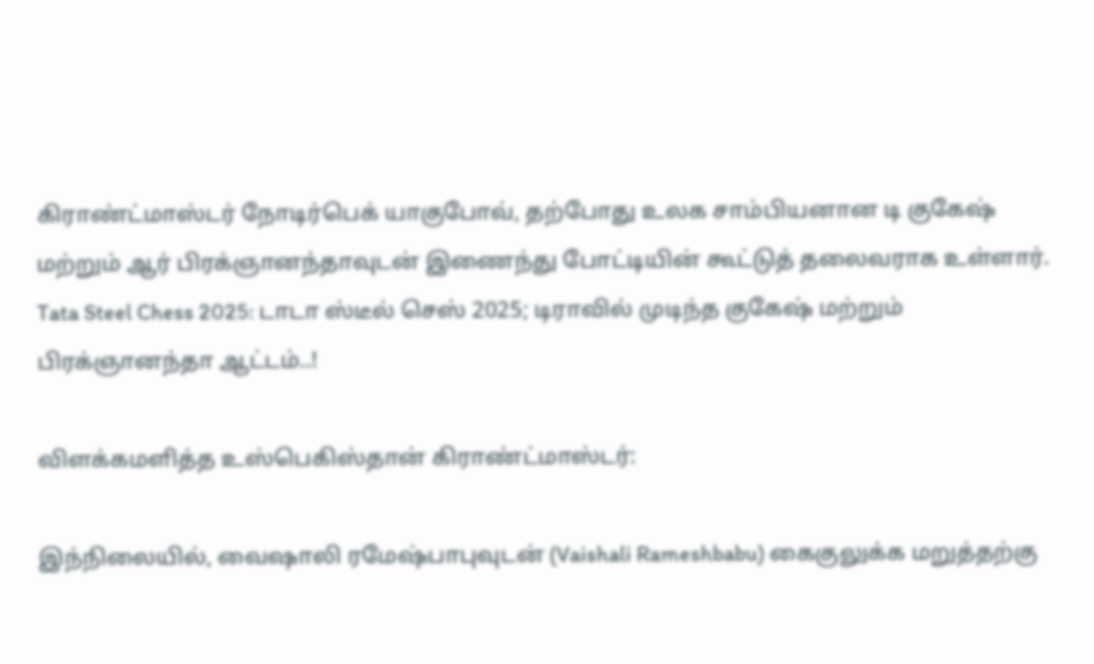கிராண்ட்மாஸ்டர் நோடிர்பெக் யாகுபோவ், தற்போது உலக சாம்பியனான டி குகேஷ் மற்றும் ஆர் பிரக்ஞானந்தாவுடன் இணைந்து போட்டியின் கூட்டுத் தலைவராக உள்ளார்.  Tata Steel Chess 2025: டாடா ஸ்டீல் செஸ் 2025; டிராவில் முடிந்த குகேஷ் மற்றும் பிரக்ஞானந்தா ஆட்டம்..!

விளக்கமளித்த உஸ்பெகிஸ்தான் கிராண்ட்மாஸ்டர்:

இந்நிலையில், வைஷாலி ரமேஷ்பாபுவுடன் (Vaishali Rameshbabu) கைகுலுக்க மறுத்தற்கு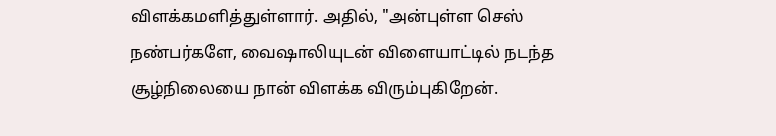விளக்கமளித்துள்ளார். அதில், "அன்புள்ள செஸ் நண்பர்களே, வைஷாலியுடன் விளையாட்டில் நடந்த சூழ்நிலையை நான் விளக்க விரும்புகிறேன்.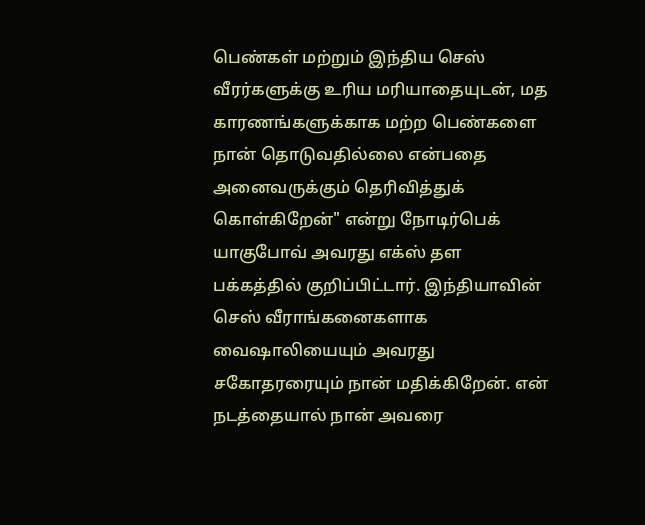பெண்கள் மற்றும் இந்திய செஸ் வீரர்களுக்கு உரிய மரியாதையுடன், மத காரணங்களுக்காக மற்ற பெண்களை நான் தொடுவதில்லை என்பதை அனைவருக்கும் தெரிவித்துக் கொள்கிறேன்" என்று நோடிர்பெக் யாகுபோவ் அவரது எக்ஸ் தள பக்கத்தில் குறிப்பிட்டார். இந்தியாவின் செஸ் வீராங்கனைகளாக வைஷாலியையும் அவரது சகோதரரையும் நான் மதிக்கிறேன். என் நடத்தையால் நான் அவரை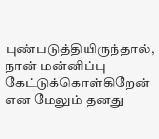புண்படுத்தியிருந்தால், நான் மன்னிப்பு கேட்டுக்கொள்கிறேன் என மேலும் தனது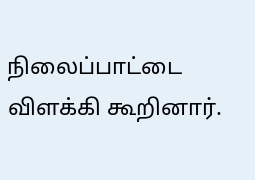நிலைப்பாட்டை விளக்கி கூறினார்.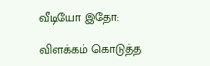வீடியோ இதோ:

விளக்கம் கொடுத்த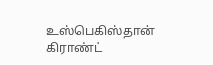உஸ்பெகிஸ்தான் கிராண்ட்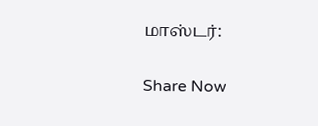மாஸ்டர்:

Share Now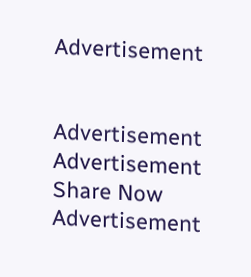Advertisement


Advertisement
Advertisement
Share Now
Advertisement